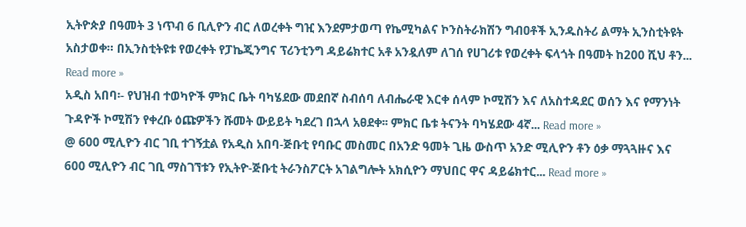ኢትዮጵያ በዓመት 3 ነጥብ 6 ቢሊዮን ብር ለወረቀት ግዢ እንደምታወጣ የኬሚካልና ኮንስትራክሽን ግብዐቶች ኢንዱስትሪ ልማት ኢንስቲትዩት አስታወቀ። በኢንስቲትዩቱ የወረቀት የፓኬጂንግና ፕሪንቲንግ ዳይሬክተር አቶ አንዷለም ለገሰ የሀገሪቱ የወረቀት ፍላጎት በዓመት ከ200 ሺህ ቶን... Read more »
አዲስ አበባ፡- የህዝብ ተወካዮች ምክር ቤት ባካሄደው መደበኛ ስብሰባ ለብሔራዊ እርቀ ሰላም ኮሚሽን እና ለአስተዳደር ወሰን እና የማንነት ጉዳዮች ኮሚሽን የቀረቡ ዕጩዎችን ሹመት ውይይት ካደረገ በኋላ አፀደቀ፡፡ ምክር ቤቱ ትናንት ባካሄደው 4ኛ... Read more »
@ 600 ሚሊዮን ብር ገቢ ተገኝቷል የአዲስ አበባ-ጅቡቲ የባቡር መስመር በአንድ ዓመት ጊዜ ውስጥ አንድ ሚሊዮን ቶን ዕቃ ማጓጓዙና እና 600 ሚሊዮን ብር ገቢ ማስገኘቱን የኢትዮ-ጅቡቲ ትራንስፖርት አገልግሎት አክሲዮን ማህበር ዋና ዳይሬክተር... Read more »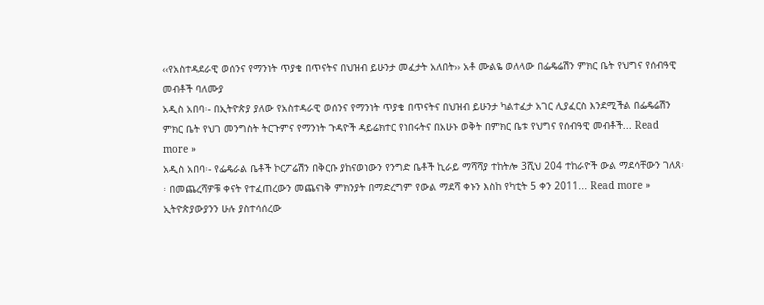‹‹የአስተዳደራዊ ወሰንና የማንነት ጥያቄ በጥናትና በህዝብ ይሁንታ መፈታት አለበት›› አቶ ሙልዬ ወለላው በፌዴሬሽን ምክር ቤት የህግና የሰብዓዊ መብቶች ባለሙያ
አዲስ አበባ፡- በኢትዮጵያ ያለው የአስተዳራዊ ወሰንና የማንነት ጥያቄ በጥናትና በህዝብ ይሁንታ ካልተፈታ አገር ሊያፈርስ እንደሚችል በፌዴሬሽን ምክር ቤት የህገ መንግስት ትርጉምና የማንነት ጉዳዮች ዳይሬክተር የነበሩትና በአሁኑ ወቅት በምክር ቤቱ የህግና የሰብዓዊ መብቶች... Read more »
አዲስ አበባ፡- የፌዴራል ቤቶች ኮርፖሬሽን በቅርቡ ያከናወነውን የንግድ ቤቶች ኪራይ ማሻሻያ ተከትሎ 3ሺህ 204 ተከራዮች ውል ማደሳቸውን ገለጸ፡፡ በመጨረሻዎቹ ቀናት የተፈጠረውን መጨናነቅ ምክንያት በማድረግም የውል ማደሻ ቀኑን እስከ የካቲት 5 ቀን 2011... Read more »
ኢትዮጵያውያንን ሁሉ ያስተሳሰረው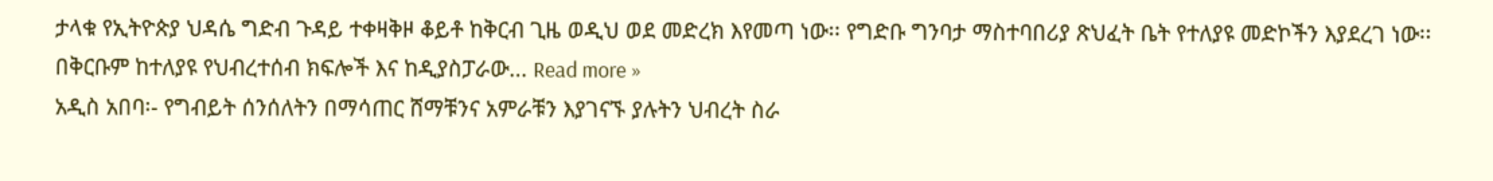ታላቁ የኢትዮጵያ ህዳሴ ግድብ ጉዳይ ተቀዛቅዞ ቆይቶ ከቅርብ ጊዜ ወዲህ ወደ መድረክ እየመጣ ነው፡፡ የግድቡ ግንባታ ማስተባበሪያ ጽህፈት ቤት የተለያዩ መድኮችን እያደረገ ነው፡፡ በቅርቡም ከተለያዩ የህብረተሰብ ክፍሎች እና ከዲያስፓራው... Read more »
አዲስ አበባ፡- የግብይት ሰንሰለትን በማሳጠር ሸማቹንና አምራቹን እያገናኙ ያሉትን ህብረት ስራ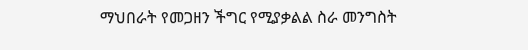ማህበራት የመጋዘን ችግር የሚያቃልል ስራ መንግስት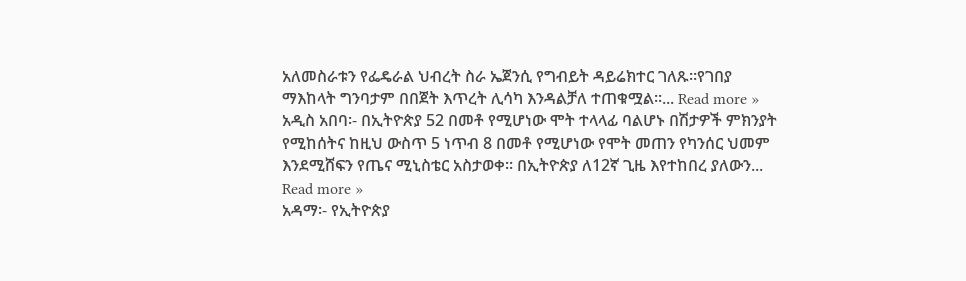አለመስራቱን የፌዴራል ህብረት ስራ ኤጀንሲ የግብይት ዳይሬክተር ገለጹ።የገበያ ማእከላት ግንባታም በበጀት እጥረት ሊሳካ እንዳልቻለ ተጠቁሟል፡፡... Read more »
አዲስ አበባ፡- በኢትዮጵያ 52 በመቶ የሚሆነው ሞት ተላላፊ ባልሆኑ በሽታዎች ምክንያት የሚከሰትና ከዚህ ውስጥ 5 ነጥብ 8 በመቶ የሚሆነው የሞት መጠን የካንሰር ህመም እንደሚሸፍን የጤና ሚኒስቴር አስታወቀ፡፡ በኢትዮጵያ ለ12ኛ ጊዜ እየተከበረ ያለውን... Read more »
አዳማ፡- የኢትዮጵያ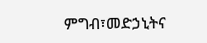ምግብ፣መድኃኒትና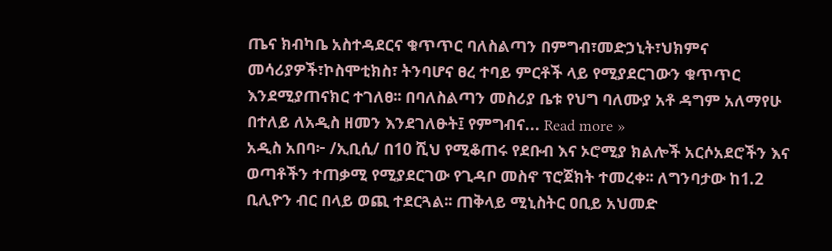ጤና ክብካቤ አስተዳደርና ቁጥጥር ባለስልጣን በምግብ፣መድኃኒት፣ህክምና መሳሪያዎች፣ኮስሞቲክስ፣ ትንባሆና ፀረ ተባይ ምርቶች ላይ የሚያደርገውን ቁጥጥር እንደሚያጠናክር ተገለፀ፡፡ በባለስልጣን መስሪያ ቤቱ የህግ ባለሙያ አቶ ዳግም አለማየሁ በተለይ ለአዲስ ዘመን እንደገለፁት፤ የምግብና... Read more »
አዲስ አበባ፦ /ኢቢሲ/ በ10 ሺህ የሚቆጠሩ የደቡብ እና ኦሮሚያ ክልሎች አርሶአደሮችን እና ወጣቶችን ተጠቃሚ የሚያደርገው የጊዳቦ መስኖ ፕሮጀክት ተመረቀ፡፡ ለግንባታው ከ1.2 ቢሊዮን ብር በላይ ወጪ ተደርጓል፡፡ ጠቅላይ ሚኒስትር ዐቢይ አህመድ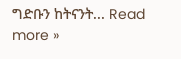ግድቡን ከትናንት... Read more »